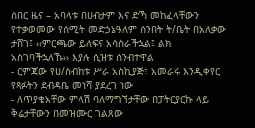ሰበር ዜና – አባላቱ በሀብታም እና ድኻ መከፈላቸውን የተቃወመው የሰሚት መድኃኔዓለም ሰንበት ት/ቤት በአለቃው ታሸገ፤ ‹‹ምርጫው ይለፍና አሳስራችኋል፤ ልክ አስገባችኋለኹ›› እያሉ ሲዝቱ ሰንብተዋል
- ርምጃው የሀ/ስብከቱ ሥራ አስኪያጅ፣ አመራሩ እንዲቀየር የጻፉትን ደብዳቤ መነሻ ያደረገ ነው
- ለጥያቄአቸው ምላሽ ባለማግኘታቸው በፓትርያርኩ ላይ ቅሬታቸውን በመዝሙር ገልጸው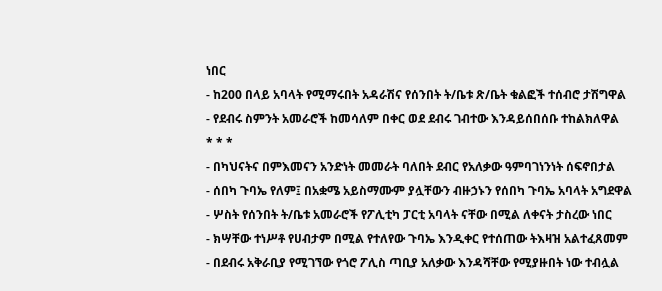ነበር
- ከ200 በላይ አባላት የሚማሩበት አዳራሽና የሰንበት ት/ቤቱ ጽ/ቤት ቁልፎች ተሰብሮ ታሽግዋል
- የደብሩ ስምንት አመራሮች ከመሳለም በቀር ወደ ደብሩ ገብተው እንዳይሰበሰቡ ተከልክለዋል
* * *
- በካህናትና በምእመናን አንድነት መመራት ባለበት ደብር የአለቃው ዓምባገነንነት ሰፍኖበታል
- ሰበካ ጉባኤ የለም፤ በአቋሜ አይስማሙም ያሏቸውን ብዙኃኑን የሰበካ ጉባኤ አባላት አግደዋል
- ሦስት የሰንበት ት/ቤቱ አመራሮች የፖሊቲካ ፓርቲ አባላት ናቸው በሚል ለቀናት ታስረው ነበር
- ክሣቸው ተነሥቶ የሀብታም በሚል የተለየው ጉባኤ እንዲቀር የተሰጠው ትእዛዝ አልተፈጸመም
- በደብሩ አቅራቢያ የሚገኘው የጎሮ ፖሊስ ጣቢያ አለቃው እንዳሻቸው የሚያዙበት ነው ተብሏል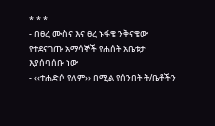* * *
- በፀረ ሙስና እና ፀረ ኑፋቄ ንቅናቄው የተደናገጡ አማሳኞች የሐሰት አቤቱታ እያሰባሰቡ ነው
- ‹‹ተሐድሶ የለም›› በሚል የሰንበት ት/ቤቶችን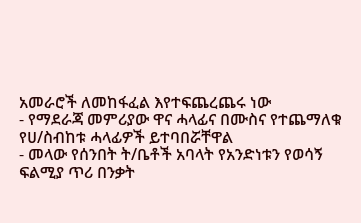አመራሮች ለመከፋፈል እየተፍጨረጨሩ ነው
- የማደራጃ መምሪያው ዋና ሓላፊና በሙስና የተጨማለቁ የሀ/ስብከቱ ሓላፊዎች ይተባበሯቸዋል
- መላው የሰንበት ት/ቤቶች አባላት የአንድነቱን የወሳኝ ፍልሚያ ጥሪ በንቃት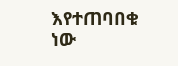እየተጠባበቁ ነው